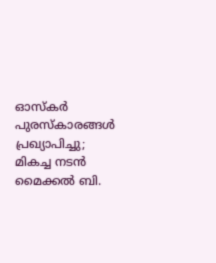ഓസ്കർ പുരസ്കാരങ്ങള്‍ പ്രഖ്യാപിച്ചു; മികച്ച നടൻ മൈക്കല്‍ ബി.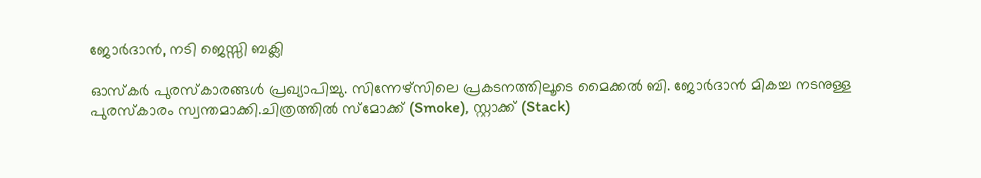ജോര്‍ദാൻ, നടി ജെസ്സി ബക്ലി

ഓസ്കർ പുരസ്കാരങ്ങള്‍ പ്രഖ്യാപിച്ചു. സിന്നേഴ്സിലെ പ്രകടനത്തിലൂടെ മൈക്കല്‍ ബി. ജോർദാൻ മികച്ച നടനുള്ള പുരസ്കാരം സ്വന്തമാക്കി.ചിത്രത്തില്‍ സ്മോക്ക് (Smoke), സ്റ്റാക്ക് (Stack)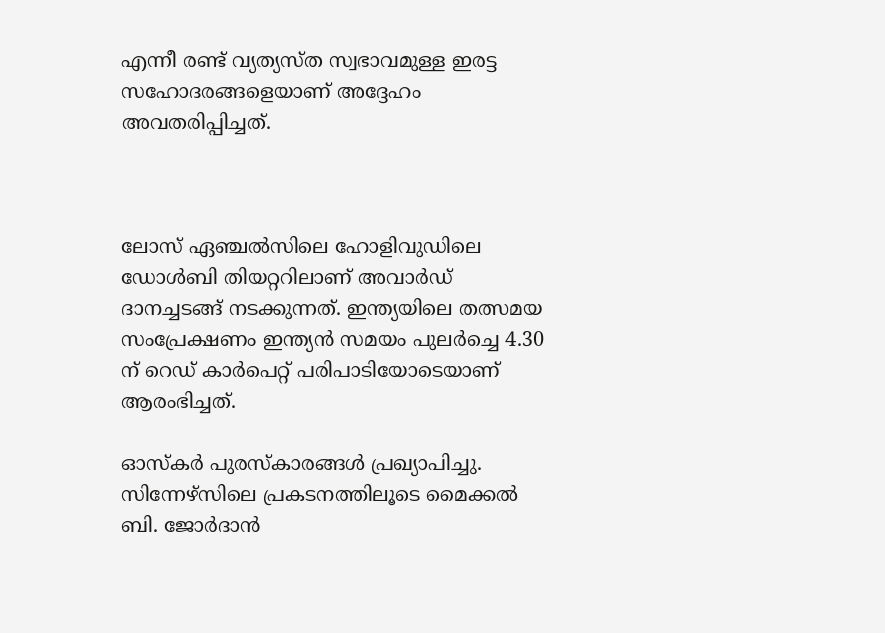എന്നീ രണ്ട് വ്യത്യസ്ത സ്വഭാവമുള്ള ഇരട്ട സഹോദരങ്ങളെയാണ് അദ്ദേഹം അവതരിപ്പിച്ചത്.



ലോസ് ഏഞ്ചല്‍സിലെ ഹോളിവുഡിലെ ഡോള്‍ബി തിയറ്ററിലാണ് അവാര്‍ഡ് ദാനച്ചടങ്ങ് നടക്കുന്നത്. ഇന്ത്യയിലെ തത്സമയ സംപ്രേക്ഷണം ഇന്ത്യൻ സമയം പുലർച്ചെ 4.30 ന് റെഡ് കാർപെറ്റ് പരിപാടിയോടെയാണ് ആരംഭിച്ചത്.

ഓസ്കർ പുരസ്കാരങ്ങള്‍ പ്രഖ്യാപിച്ചു. സിന്നേഴ്സിലെ പ്രകടനത്തിലൂടെ മൈക്കല്‍ ബി. ജോർദാൻ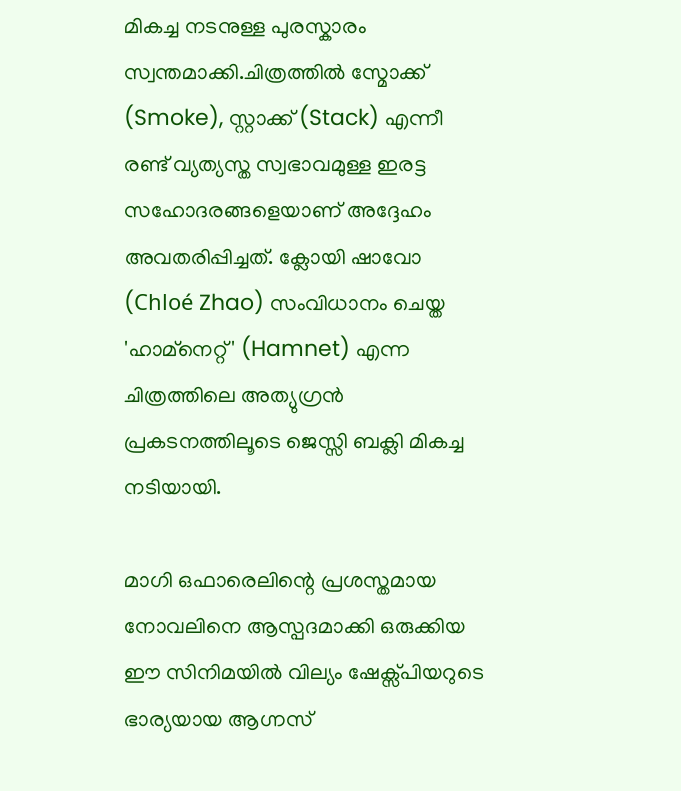മികച്ച നടനുള്ള പുരസ്കാരം സ്വന്തമാക്കി.ചിത്രത്തില്‍ സ്മോക്ക് (Smoke), സ്റ്റാക്ക് (Stack) എന്നീ രണ്ട് വ്യത്യസ്ത സ്വഭാവമുള്ള ഇരട്ട സഹോദരങ്ങളെയാണ് അദ്ദേഹം അവതരിപ്പിച്ചത്. ക്ലോയി ഷാവോ (Chloé Zhao) സംവിധാനം ചെയ്ത 'ഹാമ്‌നെറ്റ്' (Hamnet) എന്ന ചിത്രത്തിലെ അത്യുഗ്രൻ പ്രകടനത്തിലൂടെ ജെസ്സി ബക്ലി മികച്ച നടിയായി.

മാഗി ഒഫാരെലിന്റെ പ്രശസ്തമായ നോവലിനെ ആസ്പദമാക്കി ഒരുക്കിയ ഈ സിനിമയില്‍ വില്യം ഷേക്സ്പിയറുടെ ഭാര്യയായ ആഗ്നസ്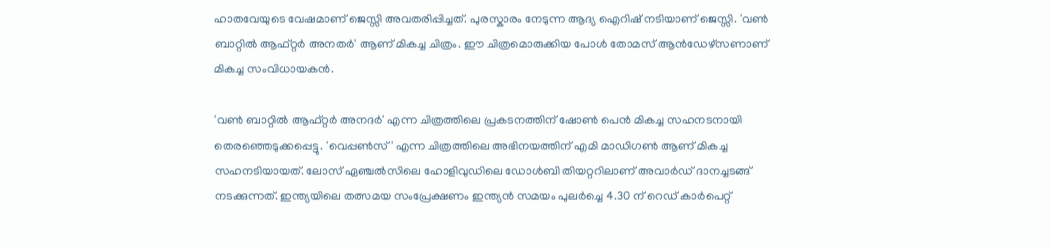ഹാതവേയുടെ വേഷമാണ് ജെസ്സി അവതരിപ്പിച്ചത്. പുരസ്കാരം നേടുന്ന ആദ്യ ഐറിഷ് നടിയാണ് ജെസ്സി. 'വണ്‍ ബാറ്റില്‍ ആഫ്റ്റര്‍ അനതര്‍' ആണ് മികച്ച ചിത്രം. ഈ ചിത്രമൊരുക്കിയ പോള്‍ തോമസ് ആൻഡേഴ്സണാണ് മികച്ച സംവിധായകൻ.

'വണ്‍ ബാറ്റില്‍ ആഫ്റ്റർ അനദർ' എന്ന ചിത്രത്തിലെ പ്രകടനത്തിന് ഷോണ്‍ പെൻ മികച്ച സഹനടനായി തെരഞ്ഞെടുക്കപ്പെട്ടു. 'വെപ്പണ്‍സ്' എന്ന ചിത്രത്തിലെ അഭിനയത്തിന് എമി മാഡിഗണ്‍ ആണ് മികച്ച സഹനടിയായത്. ലോസ് ഏഞ്ചല്‍സിലെ ഹോളിവുഡിലെ ഡോള്‍ബി തിയറ്ററിലാണ് അവാര്‍ഡ് ദാനച്ചടങ്ങ് നടക്കുന്നത്. ഇന്ത്യയിലെ തത്സമയ സംപ്രേക്ഷണം ഇന്ത്യൻ സമയം പുലർച്ചെ 4.30 ന് റെഡ് കാർപെറ്റ്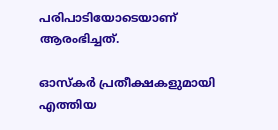പരിപാടിയോടെയാണ് ആരംഭിച്ചത്.

ഓസ്കര്‍ പ്രതീക്ഷകളുമായി എത്തിയ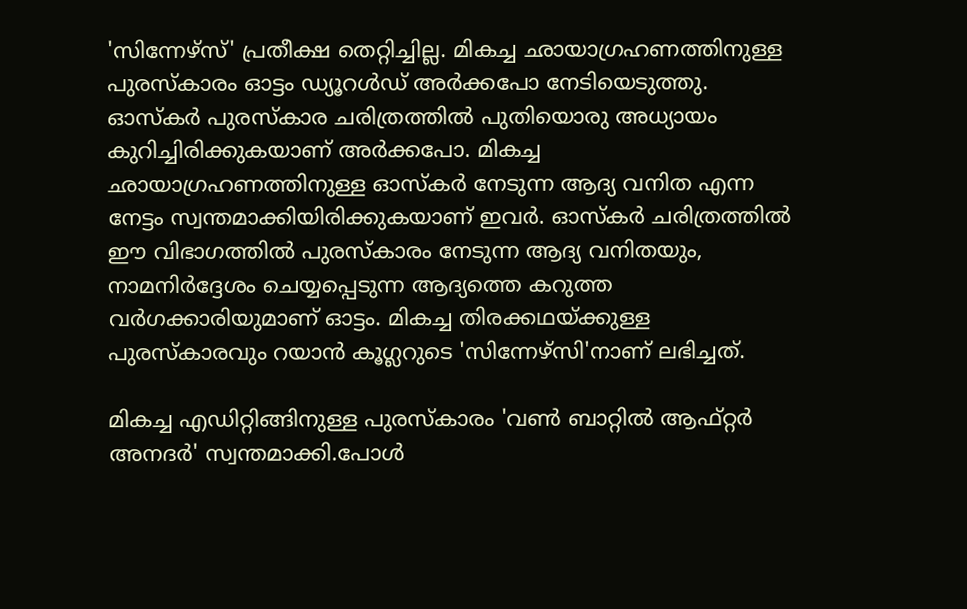'സിന്നേഴ്സ്' പ്രതീക്ഷ തെറ്റിച്ചില്ല. മികച്ച ഛായാഗ്രഹണത്തിനുള്ള പുരസ്കാരം ഓട്ടം ഡ്യൂറള്‍ഡ് അർക്കപോ നേടിയെടുത്തു. ഓസ്കർ പുരസ്കാര ചരിത്രത്തില്‍ പുതിയൊരു അധ്യായം കുറിച്ചിരിക്കുകയാണ് അർക്കപോ. മികച്ച ഛായാഗ്രഹണത്തിനുള്ള ഓസ്കർ നേടുന്ന ആദ്യ വനിത എന്ന നേട്ടം സ്വന്തമാക്കിയിരിക്കുകയാണ് ഇവര്‍. ഓസ്കർ ചരിത്രത്തില്‍ ഈ വിഭാഗത്തില്‍ പുരസ്കാരം നേടുന്ന ആദ്യ വനിതയും, നാമനിർദ്ദേശം ചെയ്യപ്പെടുന്ന ആദ്യത്തെ കറുത്ത വർഗക്കാരിയുമാണ് ഓട്ടം. മികച്ച തിരക്കഥയ്ക്കുള്ള പുരസ്കാരവും റയാൻ കൂഗ്ലറുടെ 'സിന്നേഴ്സി'നാണ് ലഭിച്ചത്.

മികച്ച എഡിറ്റിങ്ങിനുള്ള പുരസ്കാരം 'വണ്‍ ബാറ്റില്‍ ആഫ്റ്റർ അനദർ' സ്വന്തമാക്കി.പോള്‍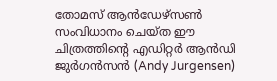തോമസ് ആൻഡേഴ്സണ്‍ സംവിധാനം ചെയ്ത ഈ ചിത്രത്തിന്റെ എഡിറ്റർ ആൻഡി ജുർഗൻസൻ (Andy Jurgensen)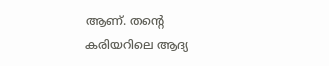ആണ്. തന്റെ കരിയറിലെ ആദ്യ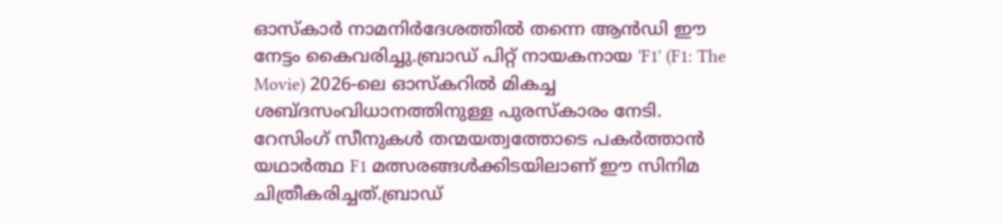ഓസ്കാർ നാമനിർദേശത്തില്‍ തന്നെ ആൻഡി ഈ നേട്ടം കൈവരിച്ചു.ബ്രാഡ് പിറ്റ് നായകനായ 'F1' (F1: The Movie) 2026-ലെ ഓസ്കറില്‍ മികച്ച ശബ്ദസംവിധാനത്തിനുള്ള പുരസ്കാരം നേടി. റേസിംഗ് സീനുകള്‍ തന്മയത്വത്തോടെ പകർത്താൻ യഥാർത്ഥ F1 മത്സരങ്ങള്‍ക്കിടയിലാണ് ഈ സിനിമ ചിത്രീകരിച്ചത്.ബ്രാഡ്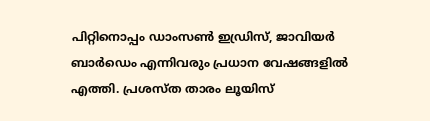പിറ്റിനൊപ്പം ഡാംസണ്‍ ഇഡ്രിസ്, ജാവിയർ ബാർഡെം എന്നിവരും പ്രധാന വേഷങ്ങളില്‍ എത്തി. പ്രശസ്ത താരം ലൂയിസ്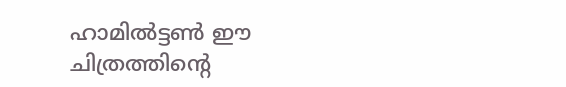ഹാമില്‍ട്ടണ്‍ ഈ ചിത്രത്തിന്റെ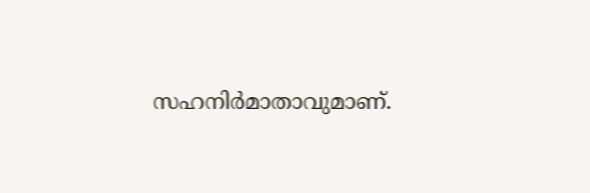സഹനിർമാതാവുമാണ്.